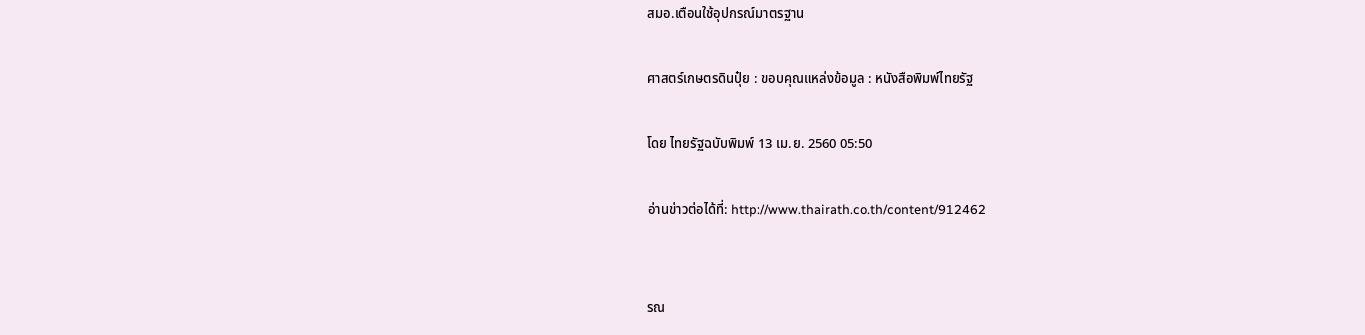สมอ.เตือนใช้อุปกรณ์มาตรฐาน

ศาสตร์เกษตรดินปุ๋ย : ขอบคุณแหล่งข้อมูล : หนังสือพิมพ์ไทยรัฐ

โดย ไทยรัฐฉบับพิมพ์ 13 เม.ย. 2560 05:50

อ่านข่าวต่อได้ที่: http://www.thairath.co.th/content/912462


รณ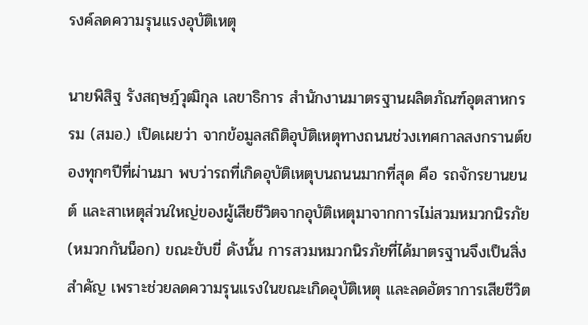รงค์ลดความรุนแรงอุบัติเหตุ

นายพิสิฐ รังสฤษฎ์วุฒิกุล เลขาธิการ สำนักงานมาตรฐานผลิตภัณฑ์อุตสาหกรรม (สมอ.) เปิดเผยว่า จากข้อมูลสถิติอุบัติเหตุทางถนนช่วงเทศกาลสงกรานต์ของทุกๆปีที่ผ่านมา พบว่ารถที่เกิดอุบัติเหตุบนถนนมากที่สุด คือ รถจักรยานยนต์ และสาเหตุส่วนใหญ่ของผู้เสียชีวิตจากอุบัติเหตุมาจากการไม่สวมหมวกนิรภัย (หมวกกันน็อก) ขณะขับขี่ ดังนั้น การสวมหมวกนิรภัยที่ได้มาตรฐานจึงเป็นสิ่งสำคัญ เพราะช่วยลดความรุนแรงในขณะเกิดอุบัติเหตุ และลดอัตราการเสียชีวิต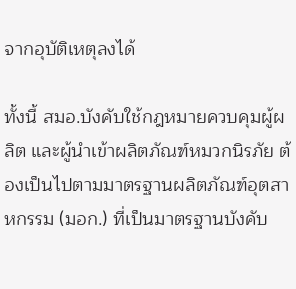จากอุบัติเหตุลงได้

ทั้งนี้ สมอ.บังคับใช้กฎหมายควบคุมผู้ผลิต และผู้นำเข้าผลิตภัณฑ์หมวกนิรภัย ต้องเป็นไปตามมาตรฐานผลิตภัณฑ์อุตสาหกรรม (มอก.) ที่เป็นมาตรฐานบังคับ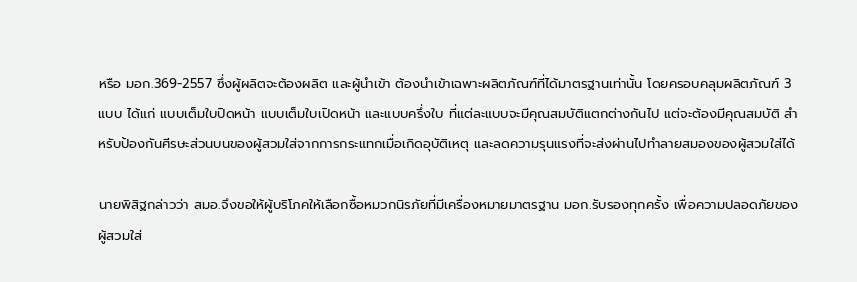หรือ มอก.369-2557 ซึ่งผู้ผลิตจะต้องผลิต และผู้นำเข้า ต้องนำเข้าเฉพาะผลิตภัณฑ์ที่ได้มาตรฐานเท่านั้น โดยครอบคลุมผลิตภัณฑ์ 3 แบบ ได้แก่ แบบเต็มใบปิดหน้า แบบเต็มใบเปิดหน้า และแบบครึ่งใบ ที่แต่ละแบบจะมีคุณสมบัติแตกต่างกันไป แต่จะต้องมีคุณสมบัติ สำหรับป้องกันศีรษะส่วนบนของผู้สวมใส่จากการกระแทกเมื่อเกิดอุบัติเหตุ และลดความรุนแรงที่จะส่งผ่านไปทำลายสมองของผู้สวมใส่ได้

นายพิสิฐกล่าวว่า สมอ.จึงขอให้ผู้บริโภคให้เลือกซื้อหมวกนิรภัยที่มีเครื่องหมายมาตรฐาน มอก.รับรองทุกครั้ง เพื่อความปลอดภัยของผู้สวมใส่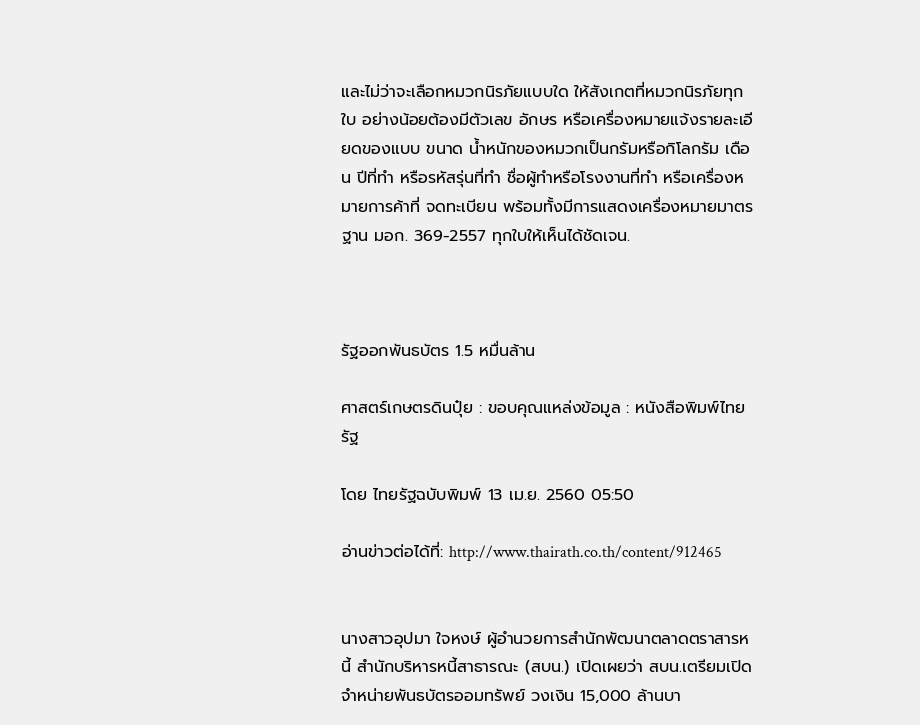และไม่ว่าจะเลือกหมวกนิรภัยแบบใด ให้สังเกตที่หมวกนิรภัยทุกใบ อย่างน้อยต้องมีตัวเลข อักษร หรือเครื่องหมายแจ้งรายละเอียดของแบบ ขนาด น้ำหนักของหมวกเป็นกรัมหรือกิโลกรัม เดือน ปีที่ทำ หรือรหัสรุ่นที่ทำ ชื่อผู้ทำหรือโรงงานที่ทำ หรือเครื่องหมายการค้าที่ จดทะเบียน พร้อมทั้งมีการแสดงเครื่องหมายมาตรฐาน มอก. 369-2557 ทุกใบให้เห็นได้ชัดเจน.



รัฐออกพันธบัตร 1.5 หมื่นล้าน

ศาสตร์เกษตรดินปุ๋ย : ขอบคุณแหล่งข้อมูล : หนังสือพิมพ์ไทยรัฐ

โดย ไทยรัฐฉบับพิมพ์ 13 เม.ย. 2560 05:50

อ่านข่าวต่อได้ที่: http://www.thairath.co.th/content/912465


นางสาวอุปมา ใจหงษ์ ผู้อำนวยการสำนักพัฒนาตลาดตราสารหนี้ สำนักบริหารหนี้สาธารณะ (สบน.) เปิดเผยว่า สบน.เตรียมเปิดจำหน่ายพันธบัตรออมทรัพย์ วงเงิน 15,000 ล้านบา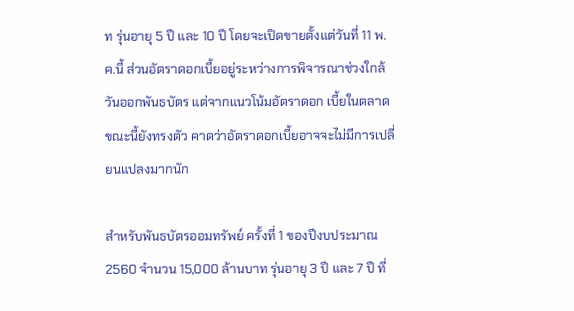ท รุ่นอายุ 5 ปี และ 10 ปี โดยจะเปิดขายตั้งแต่วันที่ 11 พ.ค.นี้ ส่วนอัตราดอกเบี้ยอยู่ระหว่างการพิจารณาช่วงใกล้วันออกพันธบัตร แต่จากแนวโน้มอัตราดอก เบี้ยในตลาดขณะนี้ยังทรงตัว คาดว่าอัตราดอกเบี้ยอาจจะไม่มีการเปลี่ยนแปลงมากนัก

สำหรับพันธบัตรออมทรัพย์ ครั้งที่ 1 ของปีงบประมาณ 2560 จำนวน 15,000 ล้านบาท รุ่นอายุ 3 ปี และ 7 ปี ที่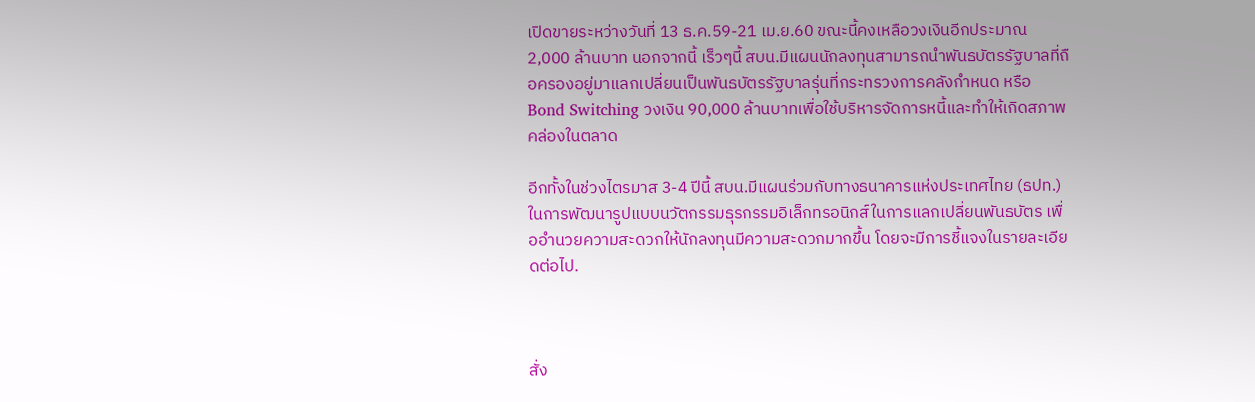เปิดขายระหว่างวันที่ 13 ธ.ค.59-21 เม.ย.60 ขณะนี้คงเหลือวงเงินอีกประมาณ 2,000 ล้านบาท นอกจากนี้ เร็วๆนี้ สบน.มีแผนนักลงทุนสามารถนำพันธบัตรรัฐบาลที่ถือครองอยู่มาแลกเปลี่ยนเป็นพันธบัตรรัฐบาลรุ่นที่กระทรวงการคลังกำหนด หรือ Bond Switching วงเงิน 90,000 ล้านบาทเพื่อใช้บริหารจัดการหนี้และทำให้เกิดสภาพคล่องในตลาด

อีกทั้งในช่วงไตรมาส 3-4 ปีนี้ สบน.มีแผนร่วมกับทางธนาคารแห่งประเทศไทย (ธปท.) ในการพัฒนารูปแบบนวัตกรรมธุรกรรมอิเล็กทรอนิกส์ในการแลกเปลี่ยนพันธบัตร เพื่ออำนวยความสะดวกให้นักลงทุนมีความสะดวกมากขึ้น โดยจะมีการชี้แจงในรายละเอียดต่อไป.



สั่ง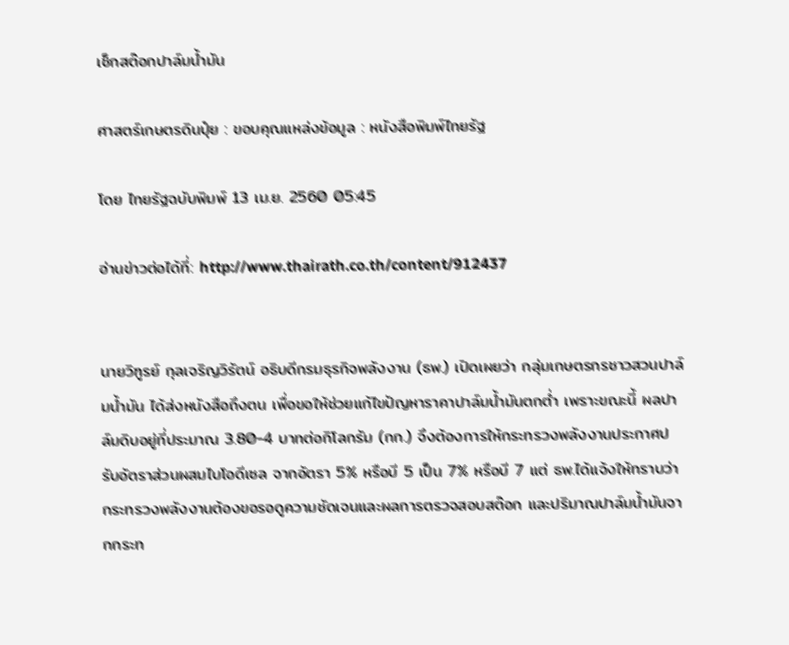เช็กสต๊อกปาล์มน้ำมัน

ศาสตร์เกษตรดินปุ๋ย : ขอบคุณแหล่งข้อมูล : หนังสือพิมพ์ไทยรัฐ

โดย ไทยรัฐฉบับพิมพ์ 13 เม.ย. 2560 05:45

อ่านข่าวต่อได้ที่: http://www.thairath.co.th/content/912437


นายวิฑูรย์ กุลเจริญวิรัตน์ อธิบดีกรมธุรกิจพลังงาน (ธพ.) เปิดเผยว่า กลุ่มเกษตรกรชาวสวนปาล์มน้ำมัน ได้ส่งหนังสือถึงตน เพื่อขอให้ช่วยแก้ไขปัญหาราคาปาล์มน้ำมันตกต่ำ เพราะขณะนี้ ผลปาล์มดิบอยู่ที่ประมาณ 3.80-4 บาทต่อกิโลกรัม (กก.) จึงต้องการให้กระทรวงพลังงานประกาศปรับอัตราส่วนผสมไบโอดีเซล จากอัตรา 5% หรือบี 5 เป็น 7% หรือบี 7 แต่ ธพ.ได้แจ้งให้ทราบว่า กระทรวงพลังงานต้องขอรอดูความชัดเจนและผลการตรวจสอบสต๊อก และปริมาณปาล์มน้ำมันจากกระท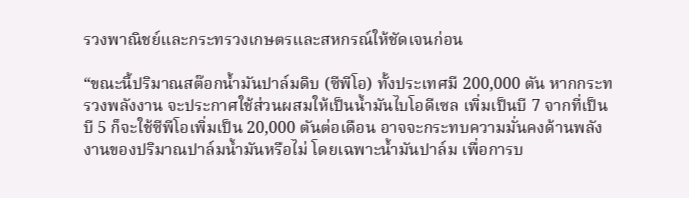รวงพาณิชย์และกระทรวงเกษตรและสหกรณ์ให้ชัดเจนก่อน

“ขณะนี้ปริมาณสต๊อกน้ำมันปาล์มดิบ (ซีพีโอ) ทั้งประเทศมี 200,000 ตัน หากกระทรวงพลังงาน จะประกาศใช้ส่วนผสมให้เป็นน้ำมันไบโอดีเซล เพิ่มเป็นบี 7 จากที่เป็นบี 5 ก็จะใช้ซีพีโอเพิ่มเป็น 20,000 ตันต่อเดือน อาจจะกระทบความมั่นคงด้านพลังงานของปริมาณปาล์มน้ำมันหรือไม่ โดยเฉพาะน้ำมันปาล์ม เพื่อการบ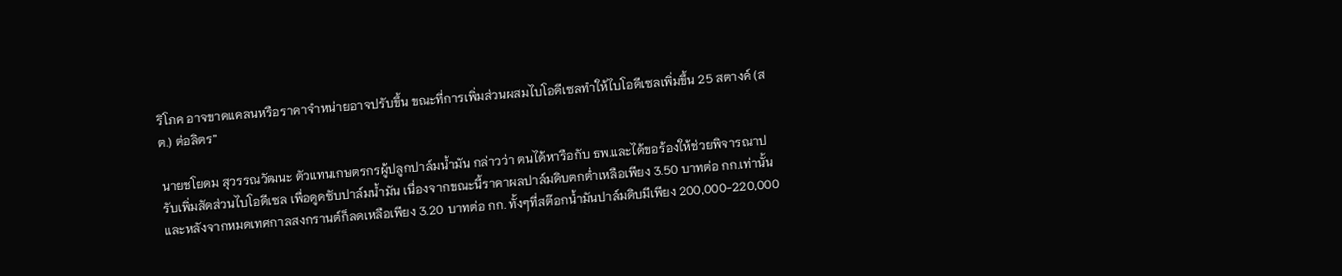ริโภค อาจขาดแคลนหรือราคาจำหน่ายอาจปรับขึ้น ขณะที่การเพิ่มส่วนผสมไบโอดีเซลทำให้ไบโอดีเซลเพิ่มขึ้น 25 สตางค์ (สต.) ต่อลิตร”

นายชโยดม สุวรรณวัฒนะ ตัวแทนเกษตรกรผู้ปลูกปาล์มน้ำมัน กล่าวว่า ตนได้หารือกับ ธพ.และได้ขอร้องให้ช่วยพิจารณาปรับเพิ่มสัดส่วนไบโอดีเซล เพื่อดูดซับปาล์มน้ำมัน เนื่องจากขณะนี้ราคาผลปาล์มดิบตกต่ำเหลือเพียง 3.50 บาทต่อ กก.เท่านั้น และหลังจากหมดเทศกาลสงกรานต์ก็ลดเหลือเพียง 3.20 บาทต่อ กก. ทั้งๆที่สต๊อกน้ำมันปาล์มดิบมีเพียง 200,000-220,000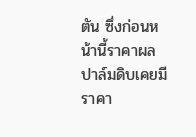ตัน ซึ่งก่อนหน้านี้ราคาผลปาล์มดิบเคยมีราคา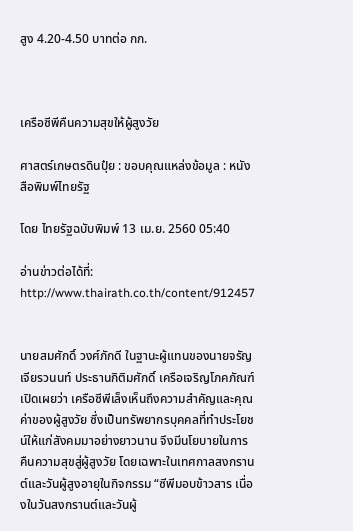สูง 4.20-4.50 บาทต่อ กก.



เครือซีพีคืนความสุขให้ผู้สูงวัย

ศาสตร์เกษตรดินปุ๋ย : ขอบคุณแหล่งข้อมูล : หนังสือพิมพ์ไทยรัฐ

โดย ไทยรัฐฉบับพิมพ์ 13 เม.ย. 2560 05:40

อ่านข่าวต่อได้ที่: http://www.thairath.co.th/content/912457


นายสมศักดิ์ วงศ์ภักดี ในฐานะผู้แทนของนายจรัญ เจียรวนนท์ ประธานกิติมศักดิ์ เครือเจริญโภคภัณฑ์ เปิดเผยว่า เครือซีพีเล็งเห็นถึงความสำคัญและคุณค่าของผู้สูงวัย ซึ่งเป็นทรัพยากรบุคคลที่ทำประโยชน์ให้แก่สังคมมาอย่างยาวนาน จึงมีนโยบายในการคืนความสุขสู่ผู้สูงวัย โดยเฉพาะในเทศกาลสงกรานต์และวันผู้สูงอายุในกิจกรรม “ซีพีมอบข้าวสาร เนื่องในวันสงกรานต์และวันผู้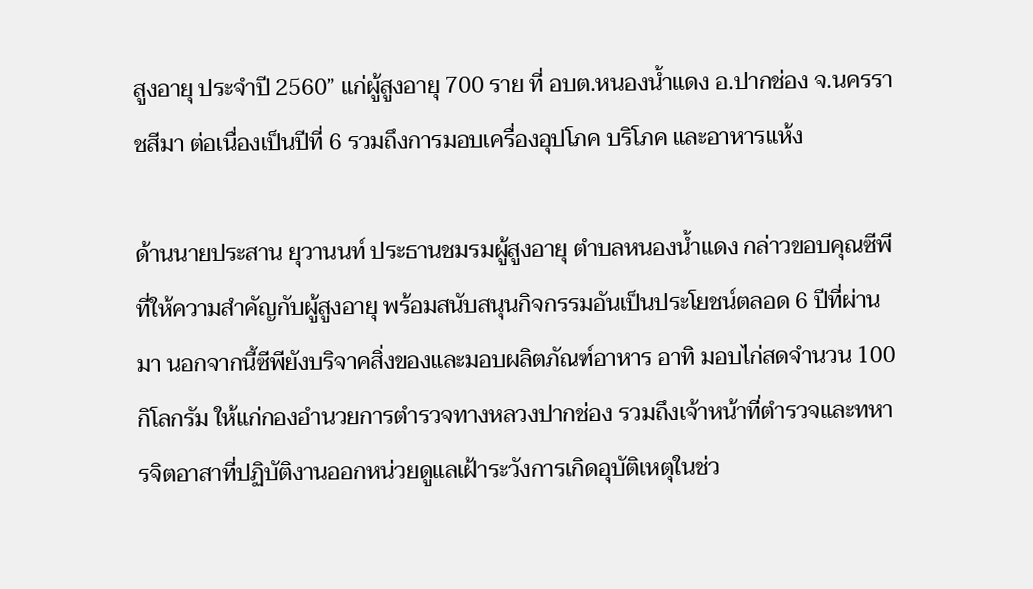สูงอายุ ประจำปี 2560” แก่ผู้สูงอายุ 700 ราย ที่ อบต.หนองน้ำแดง อ.ปากช่อง จ.นครราชสีมา ต่อเนื่องเป็นปีที่ 6 รวมถึงการมอบเครื่องอุปโภค บริโภค และอาหารแห้ง

ด้านนายประสาน ยุวานนท์ ประธานชมรมผู้สูงอายุ ตำบลหนองน้ำแดง กล่าวขอบคุณซีพีที่ให้ความสำคัญกับผู้สูงอายุ พร้อมสนับสนุนกิจกรรมอันเป็นประโยชน์ตลอด 6 ปีที่ผ่านมา นอกจากนี้ซีพียังบริจาคสิ่งของและมอบผลิตภัณฑ์อาหาร อาทิ มอบไก่สดจำนวน 100 กิโลกรัม ให้แก่กองอำนวยการตำรวจทางหลวงปากช่อง รวมถึงเจ้าหน้าที่ตำรวจและทหารจิตอาสาที่ปฏิบัติงานออกหน่วยดูแลเฝ้าระวังการเกิดอุบัติเหตุในช่ว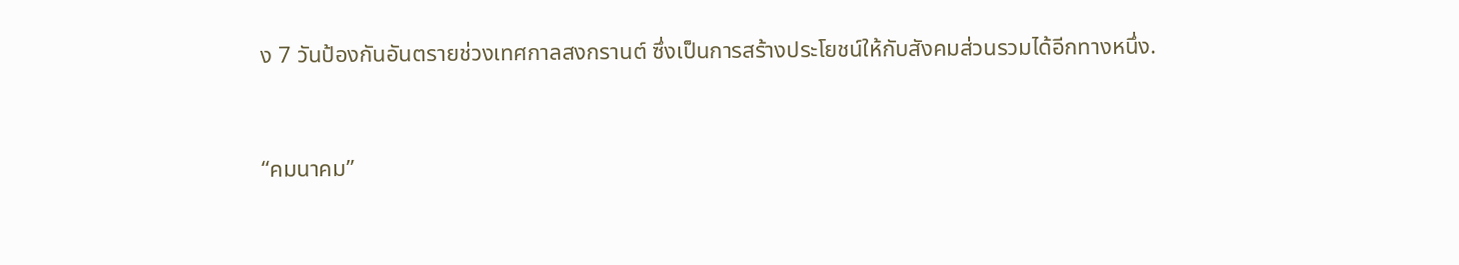ง 7 วันป้องกันอันตรายช่วงเทศกาลสงกรานต์ ซึ่งเป็นการสร้างประโยชน์ให้กับสังคมส่วนรวมได้อีกทางหนึ่ง.



“คมนาคม”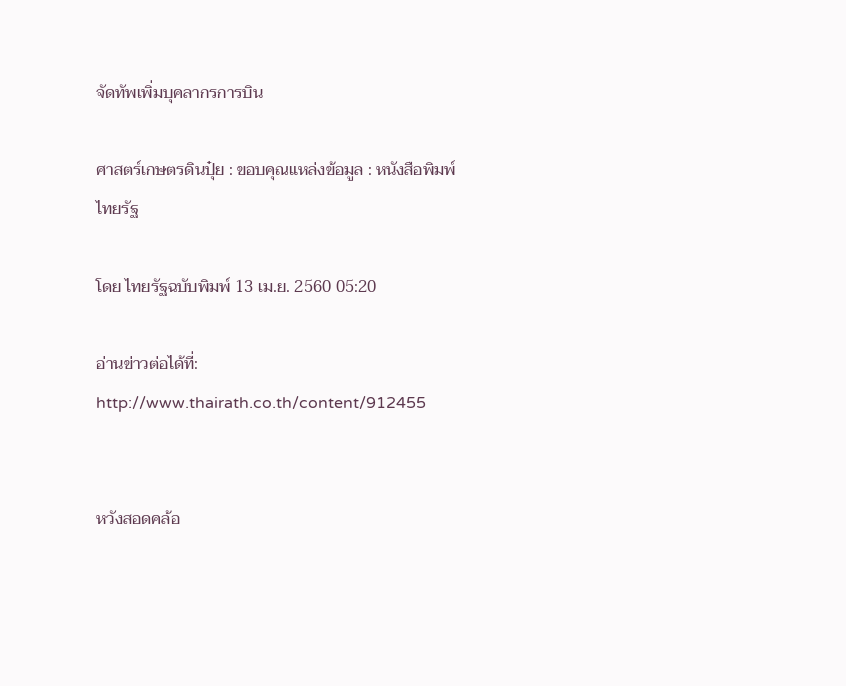จัดทัพเพิ่มบุคลากรการบิน

ศาสตร์เกษตรดินปุ๋ย : ขอบคุณแหล่งข้อมูล : หนังสือพิมพ์ไทยรัฐ

โดย ไทยรัฐฉบับพิมพ์ 13 เม.ย. 2560 05:20

อ่านข่าวต่อได้ที่: http://www.thairath.co.th/content/912455


หวังสอดคล้อ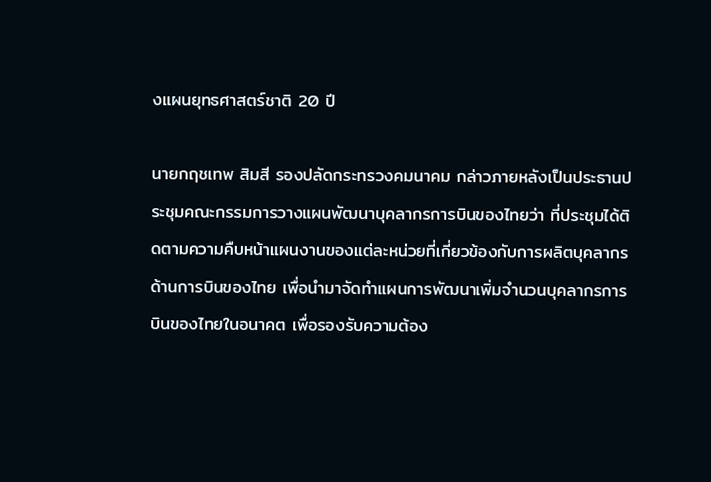งแผนยุทธศาสตร์ชาติ 20 ปี

นายกฤชเทพ สิมสี รองปลัดกระทรวงคมนาคม กล่าวภายหลังเป็นประธานประชุมคณะกรรมการวางแผนพัฒนาบุคลากรการบินของไทยว่า ที่ประชุมได้ติดตามความคืบหน้าแผนงานของแต่ละหน่วยที่เกี่ยวข้องกับการผลิตบุคลากรด้านการบินของไทย เพื่อนำมาจัดทำแผนการพัฒนาเพิ่มจำนวนบุคลากรการบินของไทยในอนาคต เพื่อรองรับความต้อง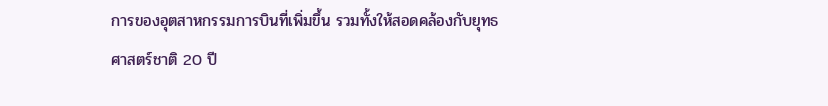การของอุตสาหกรรมการบินที่เพิ่มขึ้น รวมทั้งให้สอดคล้องกับยุทธศาสตร์ชาติ 20 ปี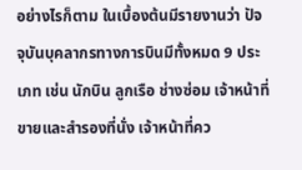อย่างไรก็ตาม ในเบื้องต้นมีรายงานว่า ปัจจุบันบุคลากรทางการบินมีทั้งหมด 9 ประเภท เช่น นักบิน ลูกเรือ ช่างซ่อม เจ้าหน้าที่ขายและสำรองที่นั่ง เจ้าหน้าที่คว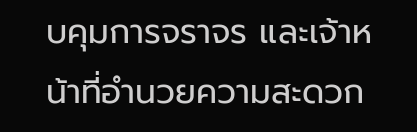บคุมการจราจร และเจ้าหน้าที่อำนวยความสะดวก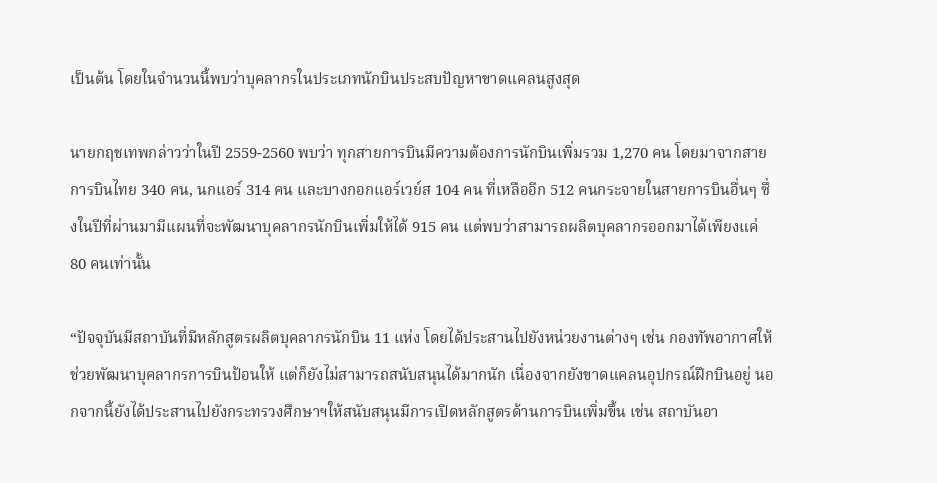เป็นต้น โดยในจำนวนนี้พบว่าบุคลากรในประเภทนักบินประสบปัญหาขาดแคลนสูงสุด

นายกฤชเทพกล่าวว่าในปี 2559-2560 พบว่า ทุกสายการบินมีความต้องการนักบินเพิ่มรวม 1,270 คน โดยมาจากสายการบินไทย 340 คน, นกแอร์ 314 คน และบางกอกแอร์เวย์ส 104 คน ที่เหลืออีก 512 คนกระจายในสายการบินอื่นๆ ซึ่งในปีที่ผ่านมามีแผนที่จะพัฒนาบุคลากรนักบินเพิ่มให้ได้ 915 คน แต่พบว่าสามารถผลิตบุคลากรออกมาได้เพียงแค่ 80 คนเท่านั้น

“ปัจจุบันมีสถาบันที่มีหลักสูตรผลิตบุคลากรนักบิน 11 แห่ง โดยได้ประสานไปยังหน่วยงานต่างๆ เช่น กองทัพอากาศให้ช่วยพัฒนาบุคลากรการบินป้อนให้ แต่ก็ยังไม่สามารถสนับสนุนได้มากนัก เนื่องจากยังขาดแคลนอุปกรณ์ฝึกบินอยู่ นอกจากนี้ยังได้ประสานไปยังกระทรวงศึกษาฯให้สนับสนุนมีการเปิดหลักสูตรด้านการบินเพิ่มขึ้น เช่น สถาบันอา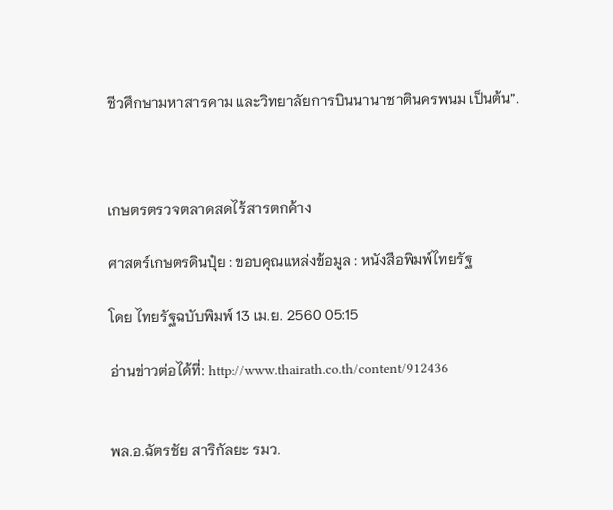ชีวศึกษามหาสารคาม และวิทยาลัยการบินนานาชาตินครพนม เป็นต้น”.



เกษตรตรวจตลาดสดไร้สารตกค้าง

ศาสตร์เกษตรดินปุ๋ย : ขอบคุณแหล่งข้อมูล : หนังสือพิมพ์ไทยรัฐ

โดย ไทยรัฐฉบับพิมพ์ 13 เม.ย. 2560 05:15

อ่านข่าวต่อได้ที่: http://www.thairath.co.th/content/912436


พล.อ.ฉัตรชัย สาริกัลยะ รมว.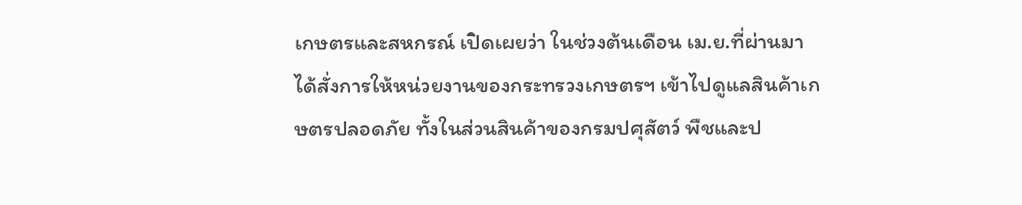เกษตรและสหกรณ์ เปิดเผยว่า ในช่วงต้นเดือน เม.ย.ที่ผ่านมา ได้สั่งการให้หน่วยงานของกระทรวงเกษตรฯ เข้าไปดูแลสินค้าเกษตรปลอดภัย ทั้งในส่วนสินค้าของกรมปศุสัตว์ พืชและป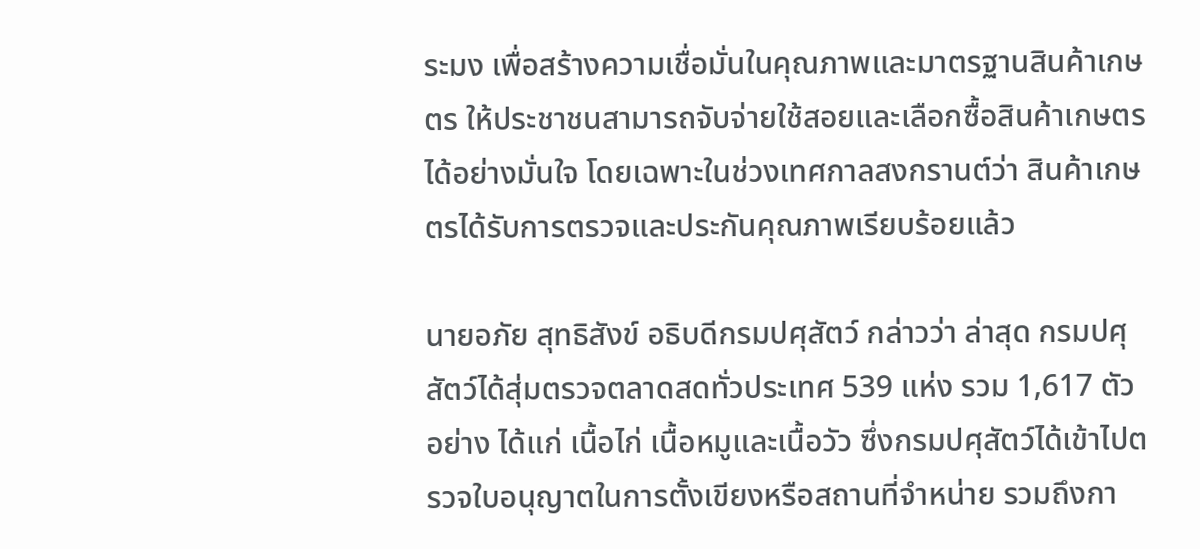ระมง เพื่อสร้างความเชื่อมั่นในคุณภาพและมาตรฐานสินค้าเกษตร ให้ประชาชนสามารถจับจ่ายใช้สอยและเลือกซื้อสินค้าเกษตรได้อย่างมั่นใจ โดยเฉพาะในช่วงเทศกาลสงกรานต์ว่า สินค้าเกษตรได้รับการตรวจและประกันคุณภาพเรียบร้อยแล้ว

นายอภัย สุทธิสังข์ อธิบดีกรมปศุสัตว์ กล่าวว่า ล่าสุด กรมปศุสัตว์ได้สุ่มตรวจตลาดสดทั่วประเทศ 539 แห่ง รวม 1,617 ตัวอย่าง ได้แก่ เนื้อไก่ เนื้อหมูและเนื้อวัว ซึ่งกรมปศุสัตว์ได้เข้าไปตรวจใบอนุญาตในการตั้งเขียงหรือสถานที่จำหน่าย รวมถึงกา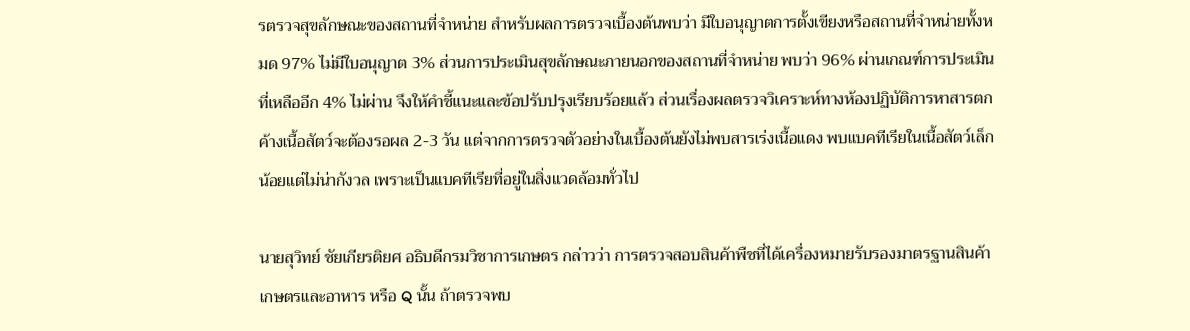รตรวจสุขลักษณะของสถานที่จำหน่าย สำหรับผลการตรวจเบื้องต้นพบว่า มีใบอนุญาตการตั้งเขียงหรือสถานที่จำหน่ายทั้งหมด 97% ไม่มีใบอนุญาต 3% ส่วนการประเมินสุขลักษณะภายนอกของสถานที่จำหน่าย พบว่า 96% ผ่านเกณฑ์การประเมิน ที่เหลืออีก 4% ไม่ผ่าน จึงให้คำชี้แนะและข้อปรับปรุงเรียบร้อยแล้ว ส่วนเรื่องผลตรวจวิเคราะห์ทางห้องปฏิบัติการหาสารตกค้างเนื้อสัตว์จะต้องรอผล 2-3 วัน แต่จากการตรวจตัวอย่างในเบื้องต้นยังไม่พบสารเร่งเนื้อแดง พบแบคทีเรียในเนื้อสัตว์เล็กน้อยแต่ไม่น่ากังวล เพราะเป็นแบคทีเรียที่อยู่ในสิ่งแวดล้อมทั่วไป

นายสุวิทย์ ชัยเกียรติยศ อธิบดีกรมวิชาการเกษตร กล่าวว่า การตรวจสอบสินค้าพืชที่ได้เครื่องหมายรับรองมาตรฐานสินค้าเกษตรและอาหาร หรือ Q นั้น ถ้าตรวจพบ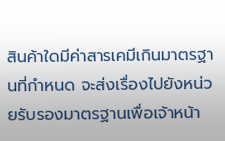สินค้าใดมีค่าสารเคมีเกินมาตรฐานที่กำหนด จะส่งเรื่องไปยังหน่วยรับรองมาตรฐานเพื่อเจ้าหน้า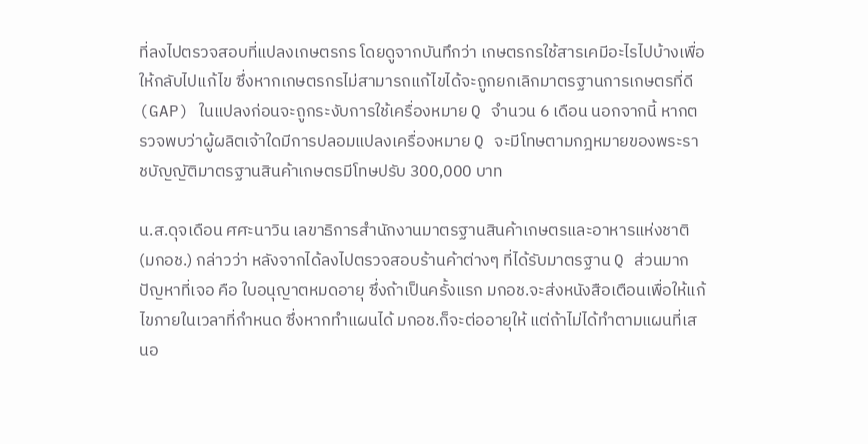ที่ลงไปตรวจสอบที่แปลงเกษตรกร โดยดูจากบันทึกว่า เกษตรกรใช้สารเคมีอะไรไปบ้างเพื่อให้กลับไปแก้ไข ซึ่งหากเกษตรกรไม่สามารถแก้ไขได้จะถูกยกเลิกมาตรฐานการเกษตรที่ดี (GAP) ในแปลงก่อนจะถูกระงับการใช้เครื่องหมาย Q จำนวน 6 เดือน นอกจากนี้ หากตรวจพบว่าผู้ผลิตเจ้าใดมีการปลอมแปลงเครื่องหมาย Q จะมีโทษตามกฎหมายของพระราชบัญญัติมาตรฐานสินค้าเกษตรมีโทษปรับ 300,000 บาท

น.ส.ดุจเดือน ศศะนาวิน เลขาธิการสำนักงานมาตรฐานสินค้าเกษตรและอาหารแห่งชาติ (มกอช.) กล่าวว่า หลังจากได้ลงไปตรวจสอบร้านค้าต่างๆ ที่ได้รับมาตรฐาน Q ส่วนมากปัญหาที่เจอ คือ ใบอนุญาตหมดอายุ ซึ่งถ้าเป็นครั้งแรก มกอช.จะส่งหนังสือเตือนเพื่อให้แก้ไขภายในเวลาที่กำหนด ซึ่งหากทำแผนได้ มกอช.ก็จะต่ออายุให้ แต่ถ้าไม่ได้ทำตามแผนที่เสนอ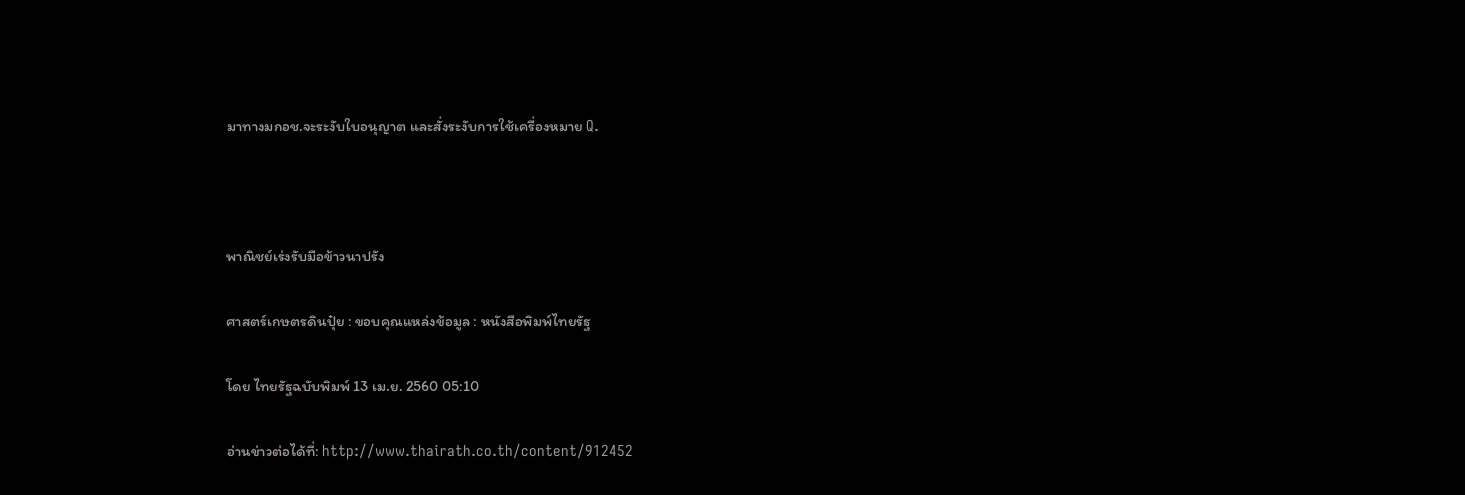มาทางมกอช.จะระงับใบอนุญาต และสั่งระงับการใช้เครื่องหมาย Q.



พาณิชย์เร่งรับมือข้าวนาปรัง

ศาสตร์เกษตรดินปุ๋ย : ขอบคุณแหล่งข้อมูล : หนังสือพิมพ์ไทยรัฐ

โดย ไทยรัฐฉบับพิมพ์ 13 เม.ย. 2560 05:10

อ่านข่าวต่อได้ที่: http://www.thairath.co.th/content/912452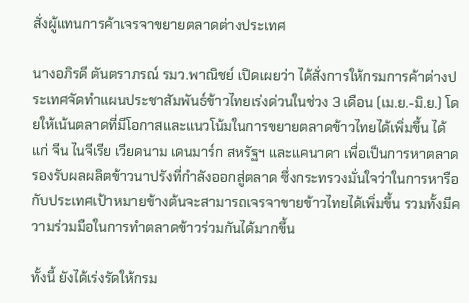สั่งผู้แทนการค้าเจรจาขยายตลาดต่างประเทศ

นางอภิรดี ตันตราภรณ์ รมว.พาณิชย์ เปิดเผยว่า ได้สั่งการให้กรมการค้าต่างประเทศจัดทำแผนประชาสัมพันธ์ข้าวไทยเร่งด่วนในช่วง 3 เดือน (เม.ย.-มิ.ย.) โดยให้เน้นตลาดที่มีโอกาสและแนวโน้มในการขยายตลาดข้าวไทยได้เพิ่มขึ้น ได้แก่ จีน ไนจีเรีย เวียดนาม เดนมาร์ก สหรัฐฯ และแคนาดา เพื่อเป็นการหาตลาดรองรับผลผลิตข้าวนาปรังที่กำลังออกสู่ตลาด ซึ่งกระทรวงมั่นใจว่าในการหารือกับประเทศเป้าหมายข้างต้นจะสามารถเจรจาขายข้าวไทยได้เพิ่มขึ้น รวมทั้งมีความร่วมมือในการทำตลาดข้าวร่วมกันได้มากขึ้น

ทั้งนี้ ยังได้เร่งรัดให้กรม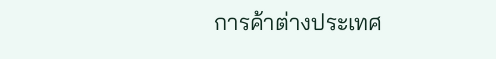การค้าต่างประเทศ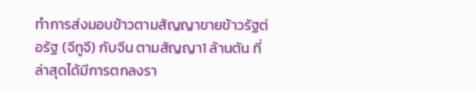ทำการส่งมอบข้าวตามสัญญาขายข้าวรัฐต่อรัฐ (จีทูจี) กับจีน ตามสัญญา1 ล้านตัน ที่ล่าสุดได้มีการตกลงรา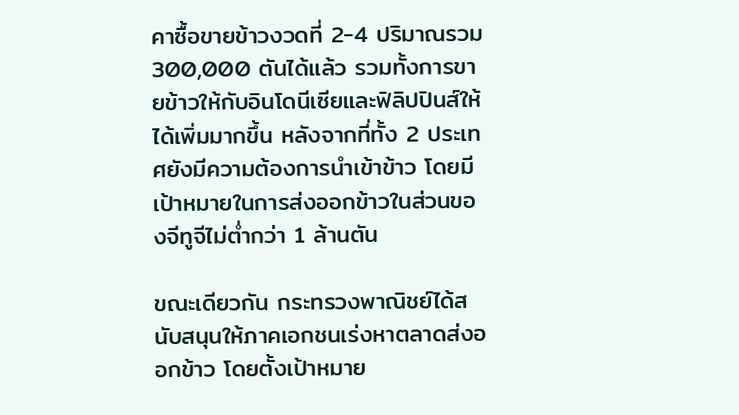คาซื้อขายข้าวงวดที่ 2-4 ปริมาณรวม 300,000 ตันได้แล้ว รวมทั้งการขายข้าวให้กับอินโดนีเซียและฟิลิปปินส์ให้ได้เพิ่มมากขึ้น หลังจากที่ทั้ง 2 ประเทศยังมีความต้องการนำเข้าข้าว โดยมีเป้าหมายในการส่งออกข้าวในส่วนของจีทูจีไม่ต่ำกว่า 1 ล้านตัน

ขณะเดียวกัน กระทรวงพาณิชย์ได้สนับสนุนให้ภาคเอกชนเร่งหาตลาดส่งออกข้าว โดยตั้งเป้าหมาย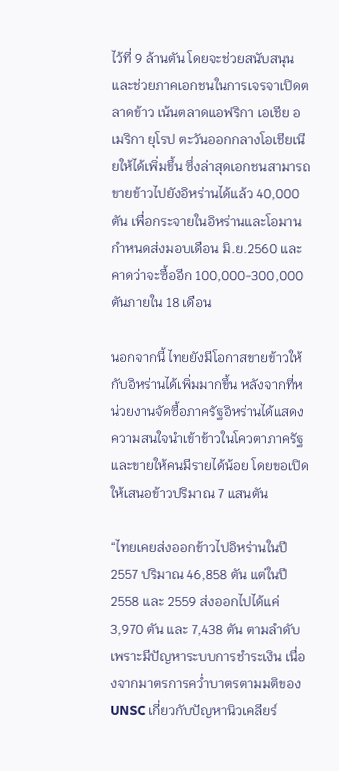ไว้ที่ 9 ล้านตัน โดยจะช่วยสนับสนุนและช่วยภาคเอกชนในการเจรจาเปิดตลาดข้าว เน้นตลาดแอฟริกา เอเชีย อเมริกา ยุโรป ตะวันออกกลางโอเชียเนียให้ได้เพิ่มขึ้น ซึ่งล่าสุดเอกชนสามารถขายข้าวไปยังอิหร่านได้แล้ว 40,000 ตัน เพื่อกระจายในอิหร่านและโอมาน กำหนดส่งมอบเดือน มิ.ย.2560 และคาดว่าจะซื้ออีก 100,000-300,000 ตันภายใน 18 เดือน

นอกจากนี้ ไทยยังมีโอกาสขายข้าวให้กับอิหร่านได้เพิ่มมากขึ้น หลังจากที่หน่วยงานจัดซื้อภาครัฐอิหร่านได้แสดงความสนใจนำเข้าข้าวในโควตาภาครัฐ และขายให้คนมีรายได้น้อย โดยขอเปิดให้เสนอข้าวปริมาณ 7 แสนตัน

“ไทยเคยส่งออกข้าวไปอิหร่านในปี 2557 ปริมาณ 46,858 ตัน แต่ในปี 2558 และ 2559 ส่งออกไปได้แค่ 3,970 ตัน และ 7,438 ตัน ตามลำดับ เพราะมีปัญหาระบบการชำระเงิน เนื่องจากมาตรการคว่ำบาตรตามมติของ UNSC เกี่ยวกับปัญหานิวเคลียร์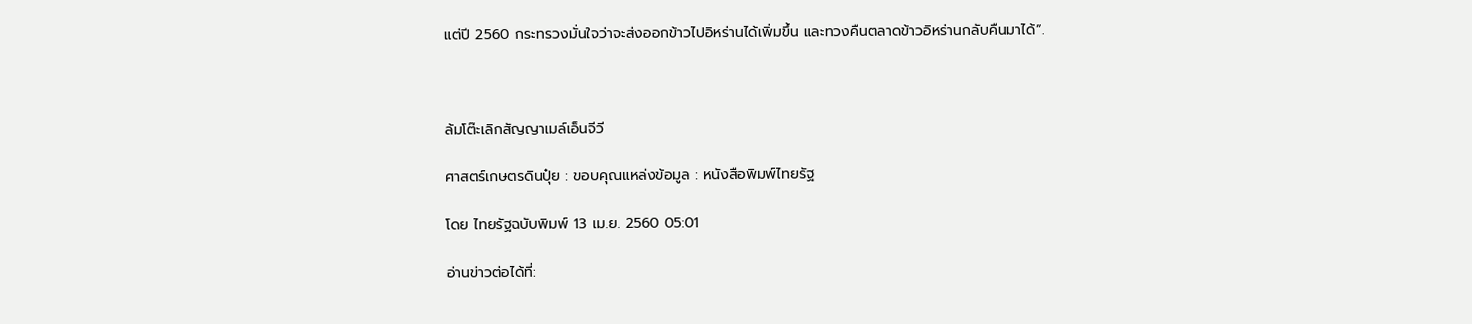แต่ปี 2560 กระทรวงมั่นใจว่าจะส่งออกข้าวไปอิหร่านได้เพิ่มขึ้น และทวงคืนตลาดข้าวอิหร่านกลับคืนมาได้”.



ล้มโต๊ะเลิกสัญญาเมล์เอ็นจีวี

ศาสตร์เกษตรดินปุ๋ย : ขอบคุณแหล่งข้อมูล : หนังสือพิมพ์ไทยรัฐ

โดย ไทยรัฐฉบับพิมพ์ 13 เม.ย. 2560 05:01

อ่านข่าวต่อได้ที่: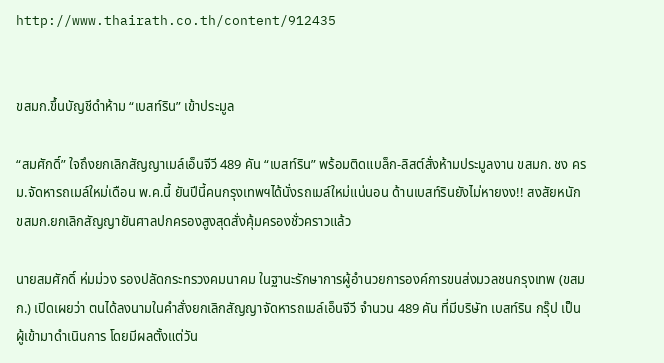http://www.thairath.co.th/content/912435


ขสมก.ขึ้นบัญชีดำห้าม “เบสท์ริน” เข้าประมูล

“สมศักดิ์” ใจถึงยกเลิกสัญญาเมล์เอ็นจีวี 489 คัน “เบสท์ริน” พร้อมติดแบล็ก-ลิสต์สั่งห้ามประมูลงาน ขสมก. ชง ครม.จัดหารถเมล์ใหม่เดือน พ.ค.นี้ ยันปีนี้คนกรุงเทพฯได้นั่งรถเมล์ใหม่แน่นอน ด้านเบสท์รินยังไม่หายงง!! สงสัยหนัก ขสมก.ยกเลิกสัญญายันศาลปกครองสูงสุดสั่งคุ้มครองชั่วคราวแล้ว

นายสมศักดิ์ ห่มม่วง รองปลัดกระทรวงคมนาคม ในฐานะรักษาการผู้อำนวยการองค์การขนส่งมวลชนกรุงเทพ (ขสมก.) เปิดเผยว่า ตนได้ลงนามในคำสั่งยกเลิกสัญญาจัดหารถเมล์เอ็นจีวี จำนวน 489 คัน ที่มีบริษัท เบสท์ริน กรุ๊ป เป็นผู้เข้ามาดำเนินการ โดยมีผลตั้งแต่วัน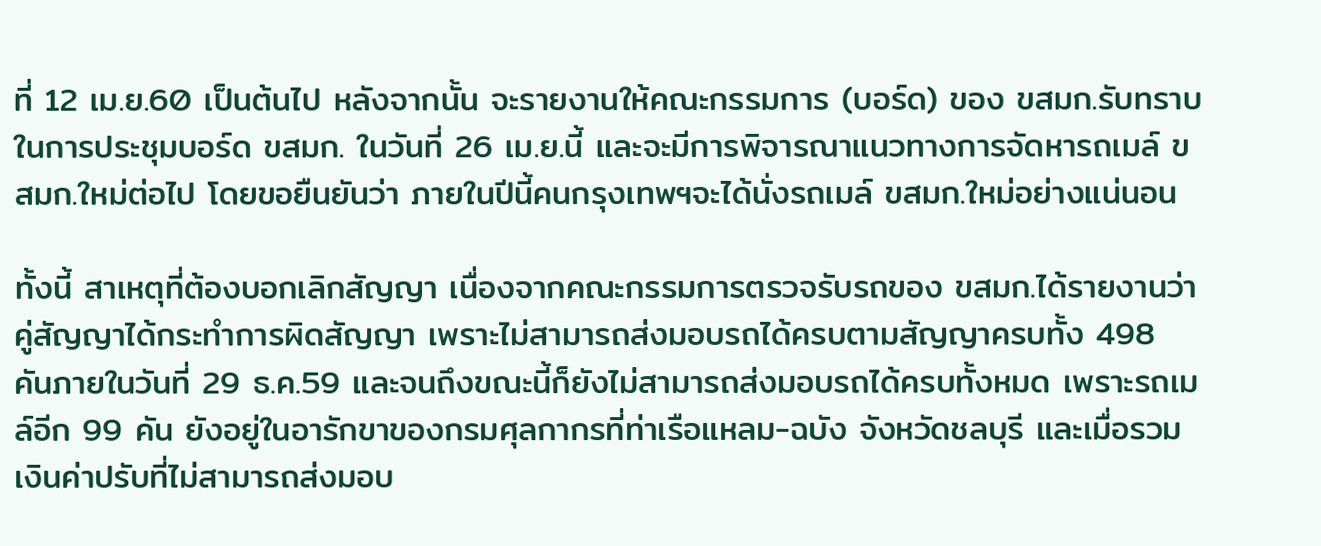ที่ 12 เม.ย.60 เป็นต้นไป หลังจากนั้น จะรายงานให้คณะกรรมการ (บอร์ด) ของ ขสมก.รับทราบในการประชุมบอร์ด ขสมก. ในวันที่ 26 เม.ย.นี้ และจะมีการพิจารณาแนวทางการจัดหารถเมล์ ขสมก.ใหม่ต่อไป โดยขอยืนยันว่า ภายในปีนี้คนกรุงเทพฯจะได้นั่งรถเมล์ ขสมก.ใหม่อย่างแน่นอน

ทั้งนี้ สาเหตุที่ต้องบอกเลิกสัญญา เนื่องจากคณะกรรมการตรวจรับรถของ ขสมก.ได้รายงานว่า คู่สัญญาได้กระทำการผิดสัญญา เพราะไม่สามารถส่งมอบรถได้ครบตามสัญญาครบทั้ง 498 คันภายในวันที่ 29 ธ.ค.59 และจนถึงขณะนี้ก็ยังไม่สามารถส่งมอบรถได้ครบทั้งหมด เพราะรถเมล์อีก 99 คัน ยังอยู่ในอารักขาของกรมศุลกากรที่ท่าเรือแหลม-ฉบัง จังหวัดชลบุรี และเมื่อรวมเงินค่าปรับที่ไม่สามารถส่งมอบ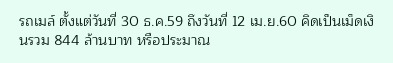รถเมล์ ตั้งแต่วันที่ 30 ธ.ค.59 ถึงวันที่ 12 เม.ย.60 คิดเป็นเม็ดเงินรวม 844 ล้านบาท หรือประมาณ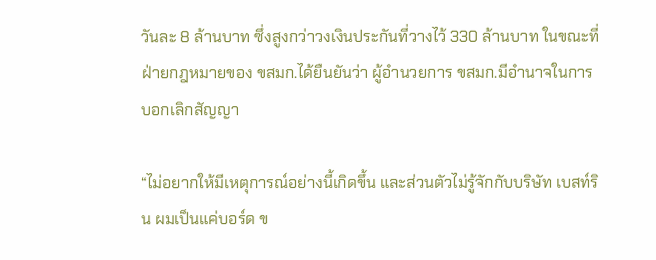วันละ 8 ล้านบาท ซึ่งสูงกว่าวงเงินประกันที่วางไว้ 330 ล้านบาท ในขณะที่ฝ่ายกฎหมายของ ขสมก.ได้ยืนยันว่า ผู้อำนวยการ ขสมก.มีอำนาจในการบอกเลิกสัญญา

“ไม่อยากให้มีเหตุการณ์อย่างนี้เกิดขึ้น และส่วนตัวไม่รู้จักกับบริษัท เบสท์ริน ผมเป็นแค่บอร์ด ข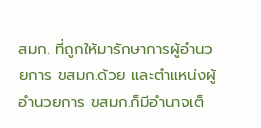สมก. ที่ถูกให้มารักษาการผู้อำนวยการ ขสมก.ด้วย และตำแหน่งผู้อำนวยการ ขสมก.ก็มีอำนาจเต็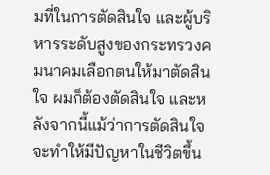มที่ในการตัดสินใจ และผู้บริหารระดับสูงของกระทรวงคมนาคมเลือกตนให้มาตัดสินใจ ผมก็ต้องตัดสินใจ และหลังจากนี้แม้ว่าการตัดสินใจจะทำให้มีปัญหาในชีวิตขึ้น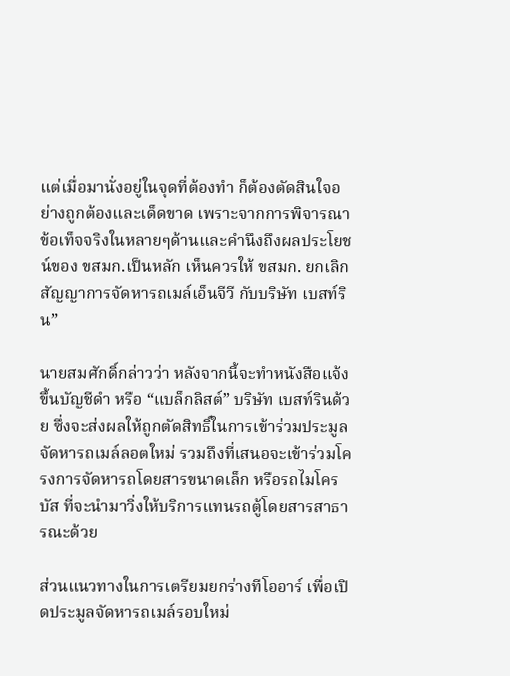แต่เมื่อมานั่งอยู่ในจุดที่ต้องทำ ก็ต้องตัดสินใจอย่างถูกต้องและเด็ดขาด เพราะจากการพิจารณาข้อเท็จจริงในหลายๆด้านและคำนึงถึงผลประโยชน์ของ ขสมก.เป็นหลัก เห็นควรให้ ขสมก. ยกเลิกสัญญาการจัดหารถเมล์เอ็นจีวี กับบริษัท เบสท์ริน”

นายสมศักดิ์กล่าวว่า หลังจากนี้จะทำหนังสือแจ้งขึ้นบัญชีดำ หรือ “แบล็กลิสต์” บริษัท เบสท์รินด้วย ซึ่งจะส่งผลให้ถูกตัดสิทธิ์ในการเข้าร่วมประมูลจัดหารถเมล์ลอตใหม่ รวมถึงที่เสนอจะเข้าร่วมโครงการจัดหารถโดยสารขนาดเล็ก หรือรถไมโครบัส ที่จะนำมาวิ่งให้บริการแทนรถตู้โดยสารสาธารณะด้วย

ส่วนแนวทางในการเตรียมยกร่างทีโออาร์ เพื่อเปิดประมูลจัดหารถเมล์รอบใหม่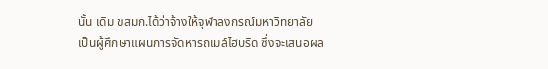นั้น เดิม ขสมก.ได้ว่าจ้างให้จุฬาลงกรณ์มหาวิทยาลัย เป็นผู้ศึกษาแผนการจัดหารถเมล์ไฮบริด ซึ่งจะเสนอผล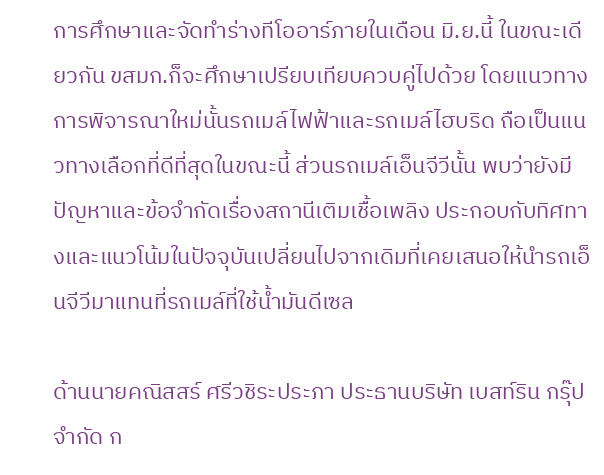การศึกษาและจัดทำร่างทีโออาร์ภายในเดือน มิ.ย.นี้ ในขณะเดียวกัน ขสมก.ก็จะศึกษาเปรียบเทียบควบคู่ไปด้วย โดยแนวทางการพิจารณาใหม่นั้นรถเมล์ไฟฟ้าและรถเมล์ไฮบริด ถือเป็นแนวทางเลือกที่ดีที่สุดในขณะนี้ ส่วนรถเมล์เอ็นจีวีนั้น พบว่ายังมีปัญหาและข้อจำกัดเรื่องสถานีเติมเชื้อเพลิง ประกอบกับทิศทางและแนวโน้มในปัจจุบันเปลี่ยนไปจากเดิมที่เคยเสนอให้นำรถเอ็นจีวีมาแทนที่รถเมล์ที่ใช้น้ำมันดีเซล

ด้านนายคณิสสร์ ศรีวชิระประภา ประธานบริษัท เบสท์ริน กรุ๊ป จำกัด ก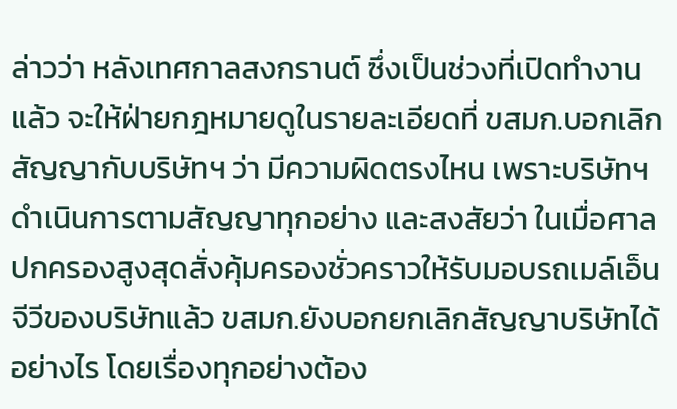ล่าวว่า หลังเทศกาลสงกรานต์ ซึ่งเป็นช่วงที่เปิดทำงานแล้ว จะให้ฝ่ายกฎหมายดูในรายละเอียดที่ ขสมก.บอกเลิกสัญญากับบริษัทฯ ว่า มีความผิดตรงไหน เพราะบริษัทฯ ดำเนินการตามสัญญาทุกอย่าง และสงสัยว่า ในเมื่อศาลปกครองสูงสุดสั่งคุ้มครองชั่วคราวให้รับมอบรถเมล์เอ็นจีวีของบริษัทแล้ว ขสมก.ยังบอกยกเลิกสัญญาบริษัทได้อย่างไร โดยเรื่องทุกอย่างต้อง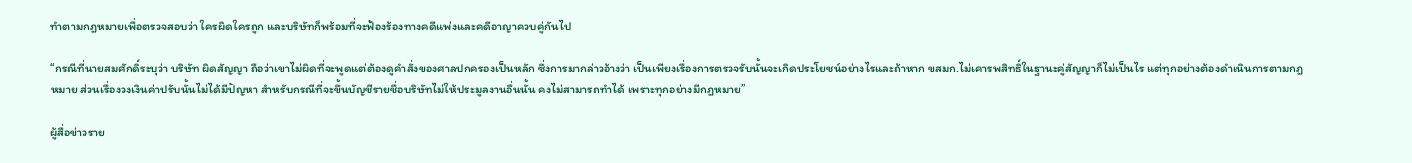ทำตามกฎหมายเพื่อตรวจสอบว่า ใครผิดใครถูก และบริษัทก็พร้อมที่จะฟ้องร้องทางคดีแพ่งและคดีอาญาควบคู่กันไป

“กรณีที่นายสมศักดิ์ระบุว่า บริษัท ผิดสัญญา ถือว่าเขาไม่ผิดที่จะพูดแต่ต้องดูคำสั่งของศาลปกครองเป็นหลัก ซึ่งการมากล่าวอ้างว่า เป็นเพียงเรื่องการตรวจรับนั้นจะเกิดประโยชน์อย่างไรและถ้าหาก ขสมก.ไม่เคารพสิทธิ์ในฐานะคู่สัญญาก็ไม่เป็นไร แต่ทุกอย่างต้องดำเนินการตามกฎหมาย ส่วนเรื่องวงเงินค่าปรับนั้นไม่ได้มีปัญหา สำหรับกรณีที่จะขึ้นบัญชีรายชื่อบริษัทไม่ให้ประมูลงานอื่นนั้น คงไม่สามารถทำได้ เพราะทุกอย่างมีกฎหมาย”

ผู้สื่อข่าวราย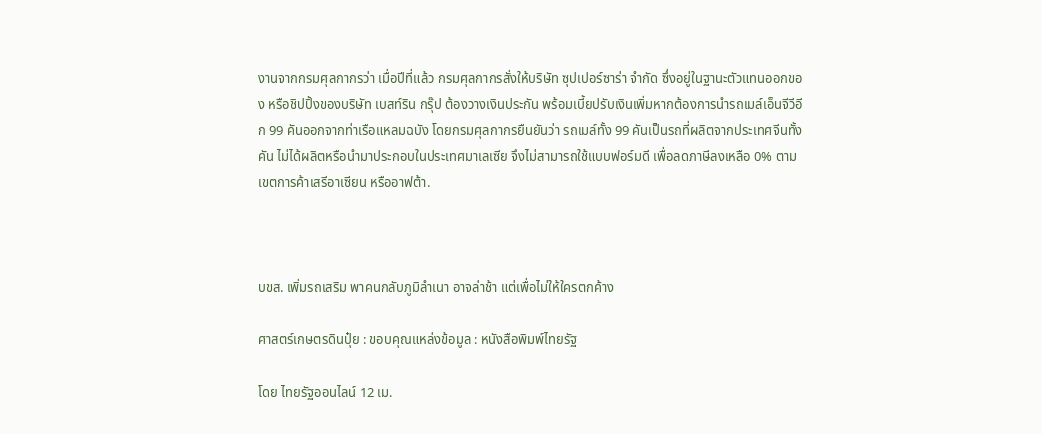งานจากกรมศุลกากรว่า เมื่อปีที่แล้ว กรมศุลกากรสั่งให้บริษัท ซุปเปอร์ซาร่า จำกัด ซึ่งอยู่ในฐานะตัวแทนออกของ หรือชิปปิ้งของบริษัท เบสท์ริน กรุ๊ป ต้องวางเงินประกัน พร้อมเบี้ยปรับเงินเพิ่มหากต้องการนำรถเมล์เอ็นจีวีอีก 99 คันออกจากท่าเรือแหลมฉบัง โดยกรมศุลกากรยืนยันว่า รถเมล์ทั้ง 99 คันเป็นรถที่ผลิตจากประเทศจีนทั้งคัน ไม่ได้ผลิตหรือนำมาประกอบในประเทศมาเลเซีย จึงไม่สามารถใช้แบบฟอร์มดี เพื่อลดภาษีลงเหลือ 0% ตามเขตการค้าเสรีอาเซียน หรืออาฟต้า.



บขส. เพิ่มรถเสริม พาคนกลับภูมิลำเนา อาจล่าช้า แต่เพื่อไม่ให้ใครตกค้าง

ศาสตร์เกษตรดินปุ๋ย : ขอบคุณแหล่งข้อมูล : หนังสือพิมพ์ไทยรัฐ

โดย ไทยรัฐออนไลน์ 12 เม.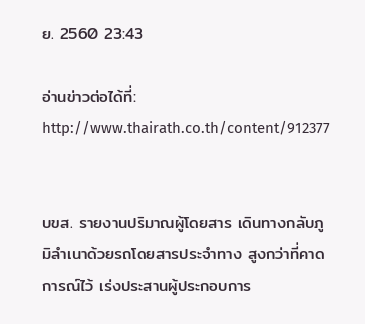ย. 2560 23:43

อ่านข่าวต่อได้ที่: http://www.thairath.co.th/content/912377


บขส. รายงานปริมาณผู้โดยสาร เดินทางกลับภูมิลำเนาด้วยรถโดยสารประจำทาง สูงกว่าที่คาดการณ์ไว้ เร่งประสานผู้ประกอบการ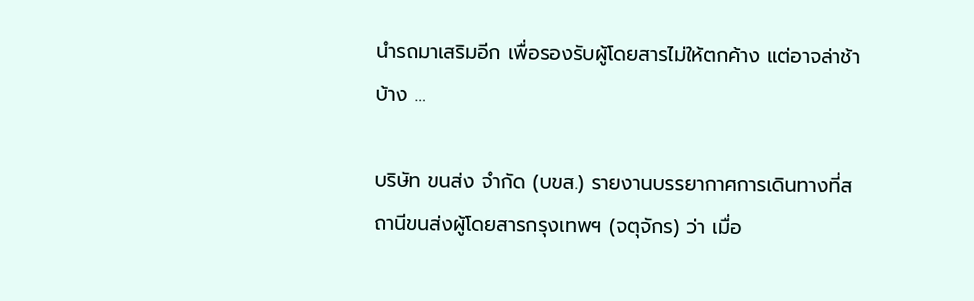นำรถมาเสริมอีก เพื่อรองรับผู้โดยสารไม่ให้ตกค้าง แต่อาจล่าช้าบ้าง …

บริษัท ขนส่ง จำกัด (บขส.) รายงานบรรยากาศการเดินทางที่สถานีขนส่งผู้โดยสารกรุงเทพฯ (จตุจักร) ว่า เมื่อ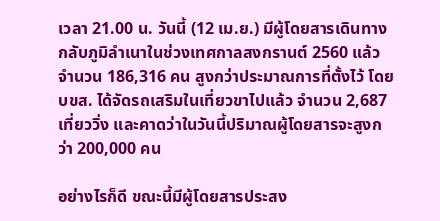เวลา 21.00 น. วันนี้ (12 เม.ย.) มีผู้โดยสารเดินทางกลับภูมิลำเนาในช่วงเทศกาลสงกรานต์ 2560 แล้วจำนวน 186,316 คน สูงกว่าประมาณการที่ตั้งไว้ โดย บขส. ได้จัดรถเสริมในเที่ยวขาไปแล้ว จำนวน 2,687 เที่ยววิ่ง และคาดว่าในวันนี้ปริมาณผู้โดยสารจะสูงกว่า 200,000 คน

อย่างไรก็ดี ขณะนี้มีผู้โดยสารประสง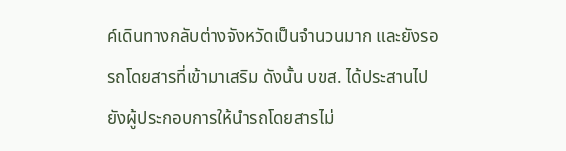ค์เดินทางกลับต่างจังหวัดเป็นจำนวนมาก และยังรอรถโดยสารที่เข้ามาเสริม ดังนั้น บขส. ได้ประสานไปยังผู้ประกอบการให้นำรถโดยสารไม่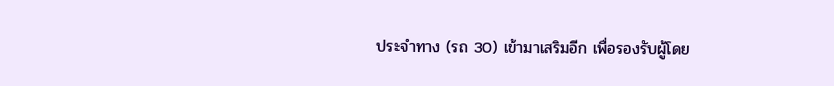ประจำทาง (รถ 30) เข้ามาเสริมอีก เพื่อรองรับผู้โดย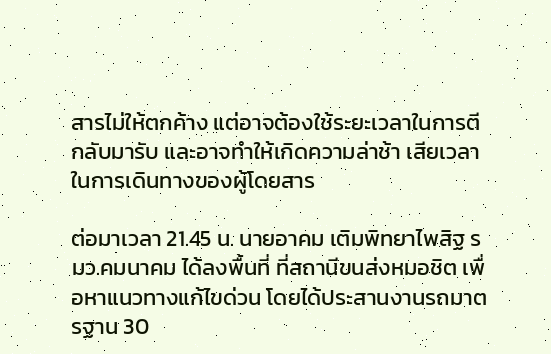สารไม่ให้ตกค้าง แต่อาจต้องใช้ระยะเวลาในการตีกลับมารับ และอาจทำให้เกิดความล่าช้า เสียเวลาในการเดินทางของผู้โดยสาร

ต่อมาเวลา 21.45 น. นายอาคม เติมพิทยาไพสิฐ รมว.คมนาคม ได้ลงพื้นที่ ที่สถานีขนส่งหมอชิต เพื่อหาแนวทางแก้ไขด่วน โดยได้ประสานงานรถมาตรฐาน 30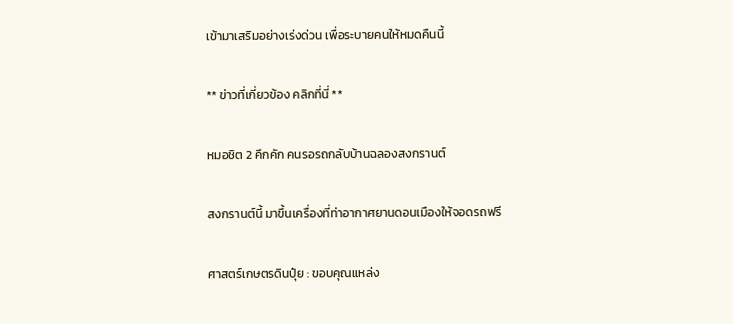เข้ามาเสริมอย่างเร่งด่วน เพื่อระบายคนให้หมดคืนนี้

** ข่าวที่เกี่ยวข้อง คลิกที่นี่ **

หมอชิต 2 คึกคัก คนรอรถกลับบ้านฉลองสงกรานต์

สงกรานต์นี้ มาขึ้นเครื่องที่ท่าอากาศยานดอนเมืองให้จอดรถฟรี

ศาสตร์เกษตรดินปุ๋ย : ขอบคุณแหล่ง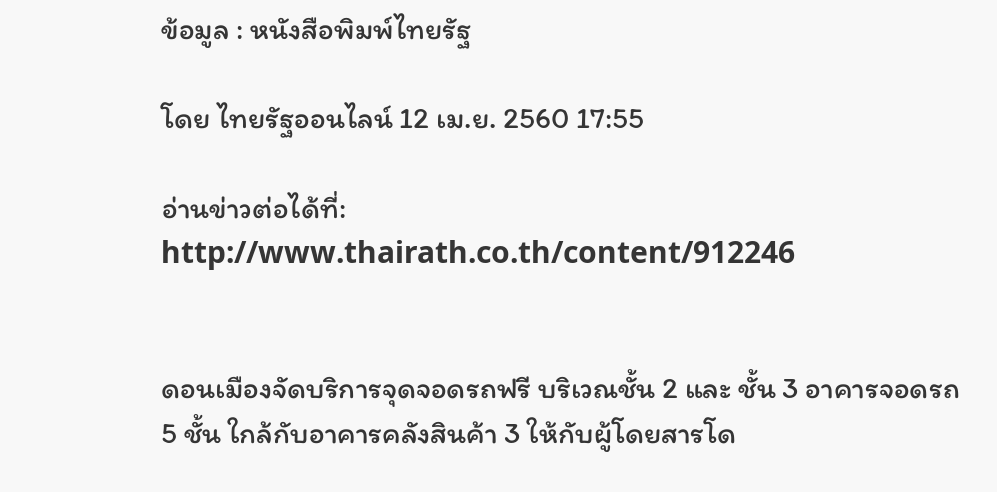ข้อมูล : หนังสือพิมพ์ไทยรัฐ

โดย ไทยรัฐออนไลน์ 12 เม.ย. 2560 17:55

อ่านข่าวต่อได้ที่: http://www.thairath.co.th/content/912246


ดอนเมืองจัดบริการจุดจอดรถฟรี บริเวณชั้น 2 และ ชั้น 3 อาคารจอดรถ 5 ชั้น ใกล้กับอาคารคลังสินค้า 3 ให้กับผู้โดยสารโด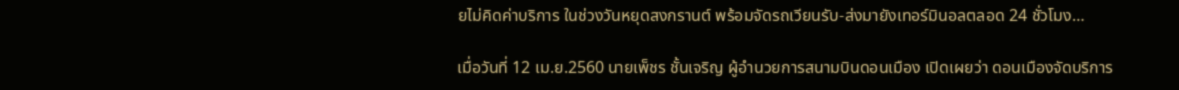ยไม่คิดค่าบริการ ในช่วงวันหยุดสงกรานต์ พร้อมจัดรถเวียนรับ-ส่งมายังเทอร์มินอลตลอด 24 ชั่วโมง…

เมื่อวันที่ 12 เม.ย.2560 นายเพ็ชร ชั้นเจริญ ผู้อำนวยการสนามบินดอนเมือง เปิดเผยว่า ดอนเมืองจัดบริการ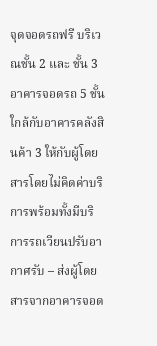จุดจอดรถฟรี บริเวณชั้น 2 และ ชั้น 3 อาคารจอดรถ 5 ชั้น ใกล้กับอาคารคลังสินค้า 3 ให้กับผู้โดยสารโดยไม่คิดค่าบริการพร้อมทั้งมีบริการรถเวียนปรับอากาศรับ – ส่งผู้โดยสารจากอาคารจอด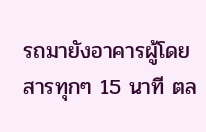รถมายังอาคารผู้โดยสารทุกๆ 15 นาที ตล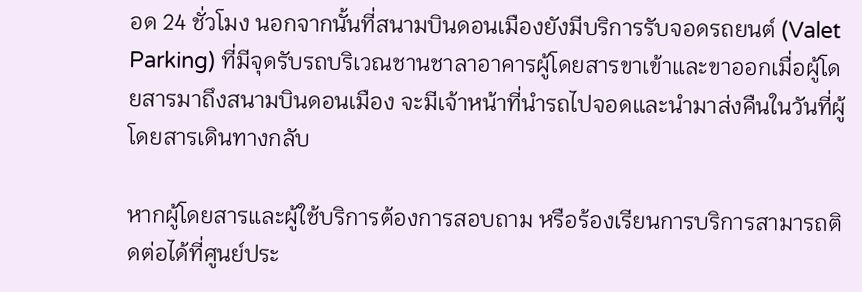อด 24 ชั่วโมง นอกจากนั้นที่สนามบินดอนเมืองยังมีบริการรับจอดรถยนต์ (Valet Parking) ที่มีจุดรับรถบริเวณชานชาลาอาคารผู้โดยสารขาเข้าและขาออกเมื่อผู้โดยสารมาถึงสนามบินดอนเมือง จะมีเจ้าหน้าที่นำรถไปจอดและนำมาส่งคืนในวันที่ผู้โดยสารเดินทางกลับ

หากผู้โดยสารและผู้ใช้บริการต้องการสอบถาม หรือร้องเรียนการบริการสามารถติดต่อได้ที่ศูนย์ประ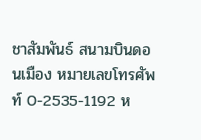ชาสัมพันธ์ สนามบินดอนเมือง หมายเลขโทรศัพท์ 0-2535-1192 ห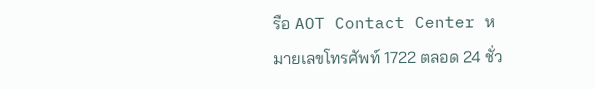รือ AOT Contact Center หมายเลขโทรศัพท์ 1722 ตลอด 24 ชั่ว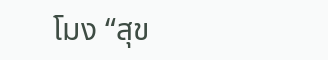โมง “สุข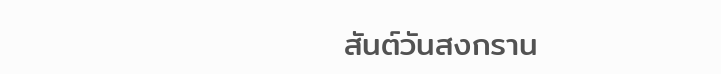สันต์วันสงกราน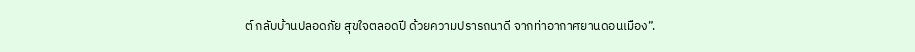ต์ กลับบ้านปลอดภัย สุขใจตลอดปี ด้วยความปรารถนาดี จากท่าอากาศยานดอนเมือง”.